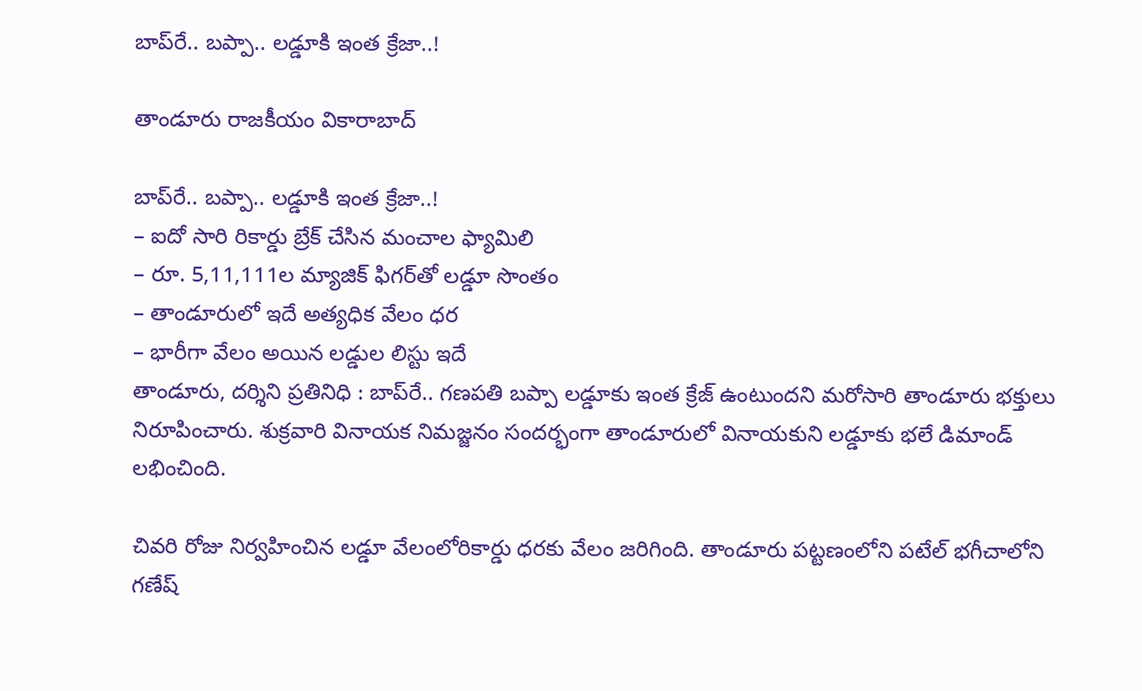బాప్‌రే.. బప్పా.. లడ్డూకి ఇంత క్రేజా..!

తాండూరు రాజకీయం వికారాబాద్

బాప్‌రే.. బప్పా.. లడ్డూకి ఇంత క్రేజా..!
– ఐదో సారి రికార్డు బ్రేక్ చేసిన మంచాల ఫ్యామిలి
– రూ. 5,11,111ల మ్యాజిక్‌ ఫిగర్‌తో లడ్డూ సొంతం
– తాండూరులో ఇదే అత్యధిక వేలం ధర
– భారీగా వేలం అయిన లడ్డుల లిస్టు ఇదే
తాండూరు, దర్శిని ప్రతినిధి : బాప్‌రే.. గణపతి బప్పా లడ్డూకు ఇంత క్రేజ్ ఉంటుందని మరోసారి తాండూరు భక్తులు నిరూపించారు. శుక్రవారి వినాయక నిమజ్జనం సందర్భంగా తాండూరులో వినాయకుని లడ్డూకు భలే డిమాండ్ లభించింది.

చివరి రోజు నిర్వహించిన లడ్డూ వేలంలోరికార్డు ధరకు వేలం జరిగింది. తాండూరు పట్టణంలోని పటేల్ భగీచాలోని గణేష్‌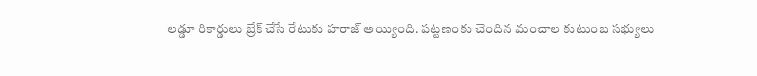లడ్డూ రికార్డులు బ్రేక్ చేసే రేటుకు హరాజ్ అయ్యింది. పట్టణంకు చెందిన మంచాల కుటుంబ సభ్యులు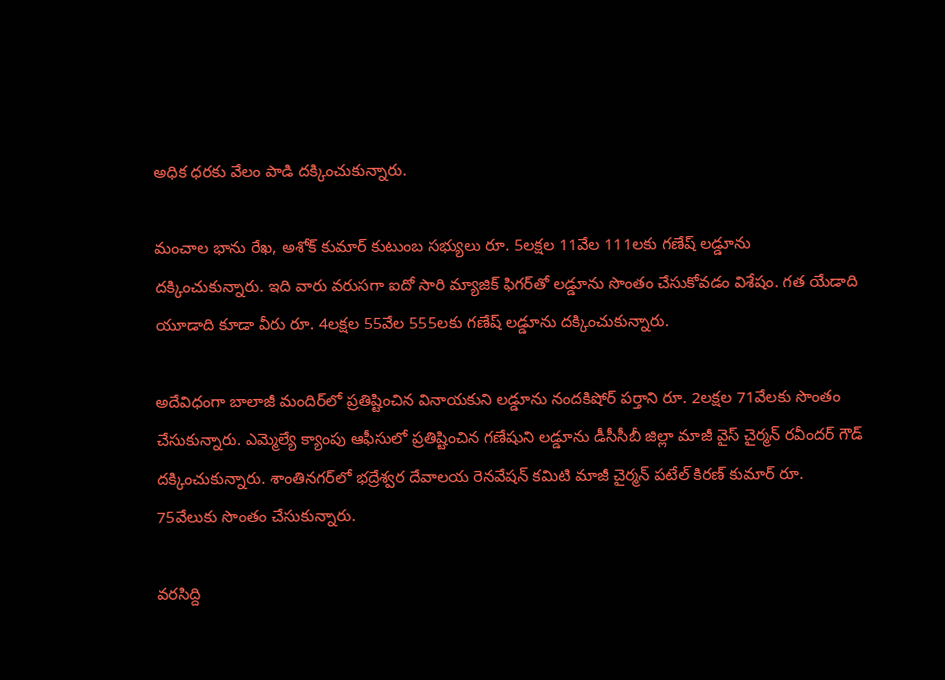అధిక ధరకు వేలం పాడి దక్కించుకున్నారు.

మంచాల భాను రేఖ, అశోక్ కుమార్ కుటుంబ సభ్యులు రూ. 5లక్షల 11వేల 111లకు గణేష్‌ లడ్డూను దక్కించుకున్నారు. ఇది వారు వరుసగా ఐదో సారి మ్యాజిక్ ఫిగర్‌తో లడ్డూను సొంతం చేసుకోవడం విశేషం. గత యేడాది యూడాది కూడా వీరు రూ. 4లక్షల 55వేల 555లకు గణేష్‌ లడ్డూను దక్కించుకున్నారు.

అదేవిధంగా బాలాజీ మందిర్‌లో ప్రతిష్టించిన వినాయకుని లడ్డూను నందకిషోర్‌ పర్తాని రూ. 2లక్షల 71వేలకు సొంతం చేసుకున్నారు. ఎమ్మెల్యే క్యాంపు ఆఫీసులో ప్రతిష్టించిన గణేషుని లడ్డూను డీసీసీబీ జిల్లా మాజీ వైస్ చైర్మన్ రవీందర్ గౌడ్ దక్కించుకున్నారు. శాంతినగర్‌లో భద్రేశ్వర దేవాలయ రెనవేషన్ కమిటి మాజీ చైర్మన్ పటేల్ కిరణ్‌ కుమార్ రూ. 75వేలుకు సొంతం చేసుకున్నారు.

వరసిద్ది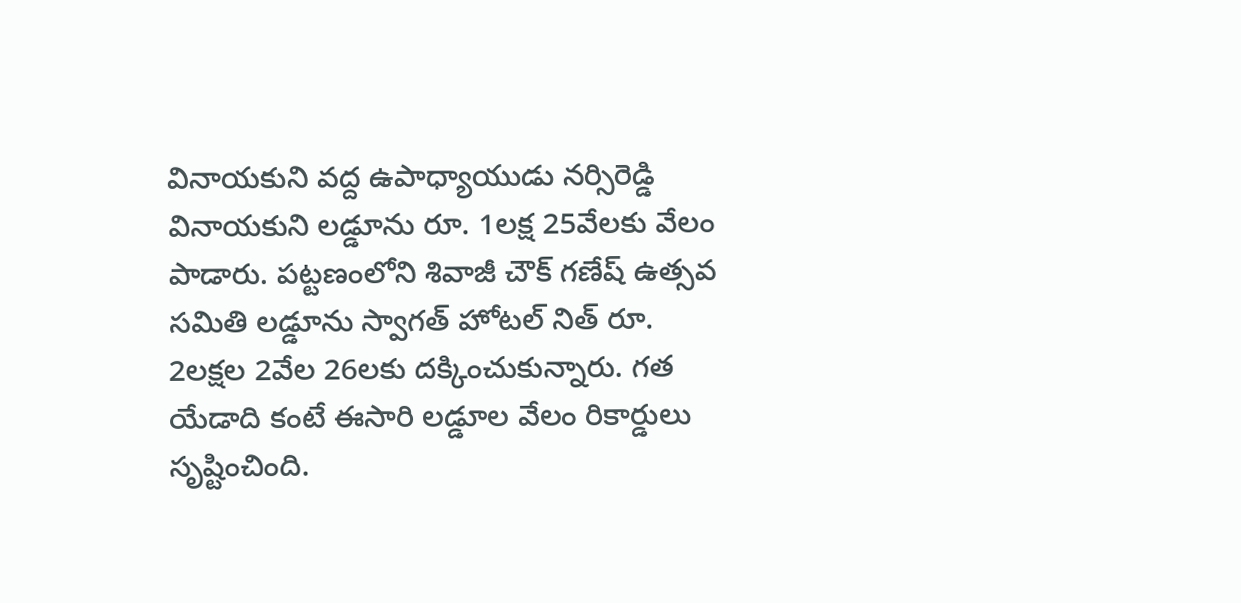వినాయకుని వద్ద ఉపాధ్యాయుడు నర్సిరెడ్డి వినాయకుని లడ్డూను రూ. 1లక్ష 25వేలకు వేలం పాడారు. పట్టణంలోని శివాజీ చౌక్ గణేష్‌ ఉత్సవ సమితి లడ్డూను స్వాగత్ హోటల్‌ నిత్‌ రూ. 2లక్షల 2వేల 26లకు దక్కించుకున్నారు. గత యేడాది కంటే ఈసారి లడ్డూల వేలం రికార్డులు సృష్టించింది.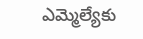ఎమ్మెల్యేకు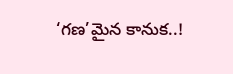‘గణ’మైన కానుక..!